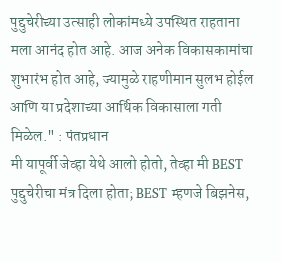पुद्दुचेरीच्या उत्साही लोकांमध्ये उपस्थित राहताना मला आनंद होत आहे. आज अनेक विकासकामांचा शुभारंभ होत आहे, ज्यामुळे राहणीमान सुलभ होईल आणि या प्रदेशाच्या आर्थिक विकासाला गती मिळेल." : पंतप्रधान
मी यापूर्वी जेव्हा येथे आलो होतो, तेव्हा मी BEST पुद्दुचेरीचा मंत्र दिला होता; BEST म्हणजे बिझनेस,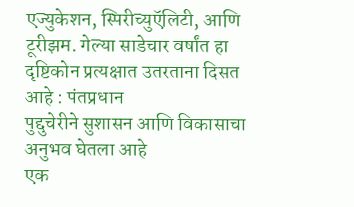एज्युकेशन, स्पिरीच्युऍलिटी, आणि टूरीझम. गेल्या साडेचार वर्षांत हा दृष्टिकोन प्रत्यक्षात उतरताना दिसत आहे : पंतप्रधान
पुद्दुचेरीने सुशासन आणि विकासाचा अनुभव घेतला आहे
एक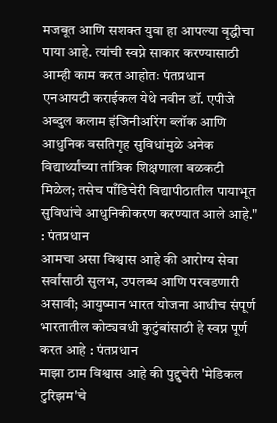मजबूत आणि सशक्त युवा हा आपल्या वृद्धीचा पाया आहे. त्यांची स्वप्ने साकार करण्यासाठी आम्ही काम करत आहोतः पंतप्रधान
एनआयटी कराईकल येथे नवीन डॉ. एपीजे अब्दुल कलाम इंजिनीअरिंग ब्लॉक आणि आधुनिक वसतिगृह सुविधांमुळे अनेक विद्यार्थ्यांच्या तांत्रिक शिक्षणाला बळकटी मिळेल; तसेच पाँडिचेरी विद्यापीठातील पायाभूत सुविधांचे आधुनिकीकरण करण्यात आले आहे." : पंतप्रधान
आमचा असा विश्वास आहे की आरोग्य सेवा सर्वांसाठी सुलभ, उपलब्ध आणि परवडणारी असावी; आयुष्मान भारत योजना आधीच संपूर्ण भारतातील कोट्यवधी कुटुंबांसाठी हे स्वप्न पूर्ण करत आहे : पंतप्रधान
माझा ठाम विश्वास आहे की पुद्दुचेरी 'मेडिकल टुरिझम'चे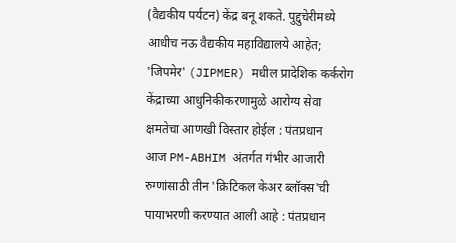(वैद्यकीय पर्यटन) केंद्र बनू शकते. पुद्दुचेरीमध्ये आधीच नऊ वैद्यकीय महाविद्यालये आहेत; 'जिपमेर' (JIPMER) मधील प्रादेशिक कर्करोग केंद्राच्या आधुनिकीकरणामुळे आरोग्य सेवा क्षमतेचा आणखी विस्तार होईल : पंतप्रधान
आज PM-ABHIM अंतर्गत गंभीर आजारी रुग्णांसाठी तीन 'क्रिटिकल केअर ब्लॉक्स'ची पायाभरणी करण्यात आली आहे : पंतप्रधान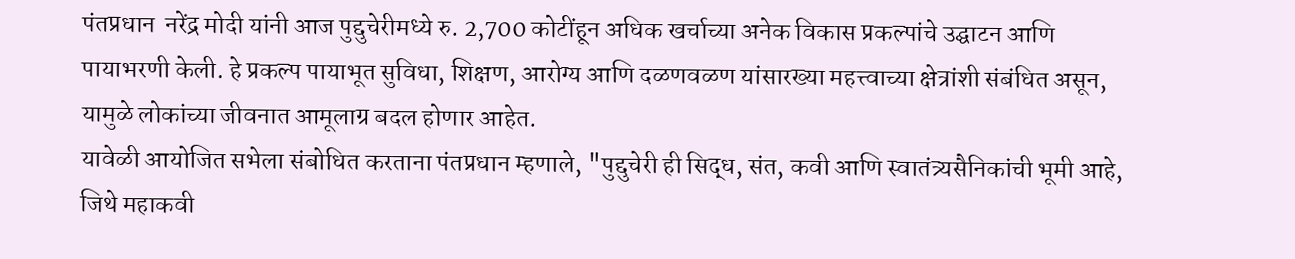पंतप्रधान  नरेंद्र मोदी यांनी आज पुद्दुचेरीमध्ये रु. 2,700 कोटींहून अधिक खर्चाच्या अनेक विकास प्रकल्पांचे उद्घाटन आणि पायाभरणी केली. हे प्रकल्प पायाभूत सुविधा, शिक्षण, आरोग्य आणि दळणवळण यांसारख्या महत्त्वाच्या क्षेत्रांशी संबंधित असून, यामुळे लोकांच्या जीवनात आमूलाग्र बदल होणार आहेत.
यावेळी आयोजित सभेला संबोधित करताना पंतप्रधान म्हणाले, "पुद्दुचेरी ही सिद्ध, संत, कवी आणि स्वातंत्र्यसैनिकांची भूमी आहे, जिथे महाकवी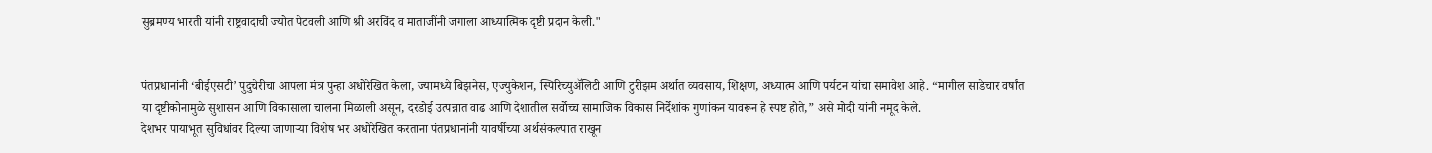सुब्रमण्य भारती यांनी राष्ट्रवादाची ज्योत पेटवली आणि श्री अरविंद व माताजींनी जगाला आध्यात्मिक दृष्टी प्रदान केली."


पंतप्रधानांनी ‘बीईएसटी’ पुदुचेरीचा आपला मंत्र पुन्हा अधोरेखित केला, ज्यामध्ये बिझनेस, एज्युकेशन, स्पिरिच्युॲलिटी आणि टुरीझम अर्थात व्यवसाय, शिक्षण, अध्यात्म आणि पर्यटन यांचा समावेश आहे. “मागील साडेचार वर्षांत या दृष्टीकोनामुळे सुशासन आणि विकासाला चालना मिळाली असून, दरडोई उत्पन्नात वाढ आणि देशातील सर्वोच्च सामाजिक विकास निर्देशांक गुणांकन यावरून हे स्पष्ट होते,” असे मोदी यांनी नमूद केले.
देशभर पायाभूत सुविधांवर दिल्या जाणाऱ्या विशेष भर अधोरेखित करताना पंतप्रधानांनी यावर्षीच्या अर्थसंकल्पात राखून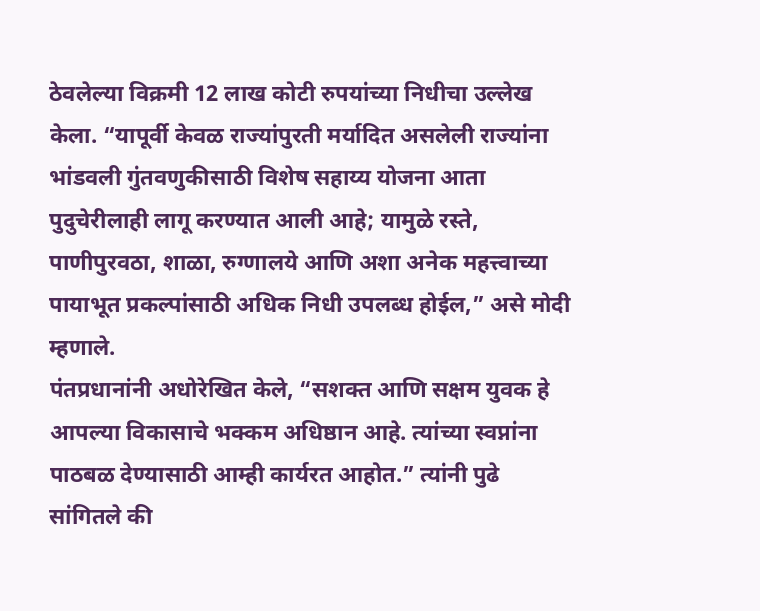ठेवलेल्या विक्रमी 12 लाख कोटी रुपयांच्या निधीचा उल्लेख केला. “यापूर्वी केवळ राज्यांपुरती मर्यादित असलेली राज्यांना भांडवली गुंतवणुकीसाठी विशेष सहाय्य योजना आता पुदुचेरीलाही लागू करण्यात आली आहे; यामुळे रस्ते, पाणीपुरवठा, शाळा, रुग्णालये आणि अशा अनेक महत्त्वाच्या पायाभूत प्रकल्पांसाठी अधिक निधी उपलब्ध होईल,” असे मोदी म्हणाले.
पंतप्रधानांनी अधोरेखित केले, “सशक्त आणि सक्षम युवक हे आपल्या विकासाचे भक्कम अधिष्ठान आहे. त्यांच्या स्वप्नांना पाठबळ देण्यासाठी आम्ही कार्यरत आहोत.” त्यांनी पुढे सांगितले की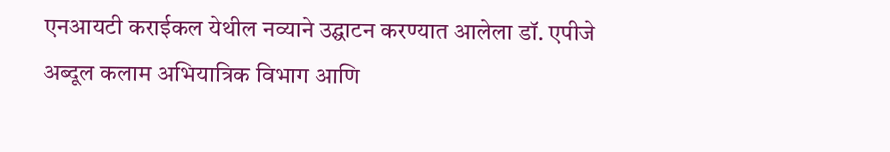एनआयटी कराईकल येथील नव्याने उद्घाटन करण्यात आलेला डॉ. एपीजे अब्दूल कलाम अभियात्रिक विभाग आणि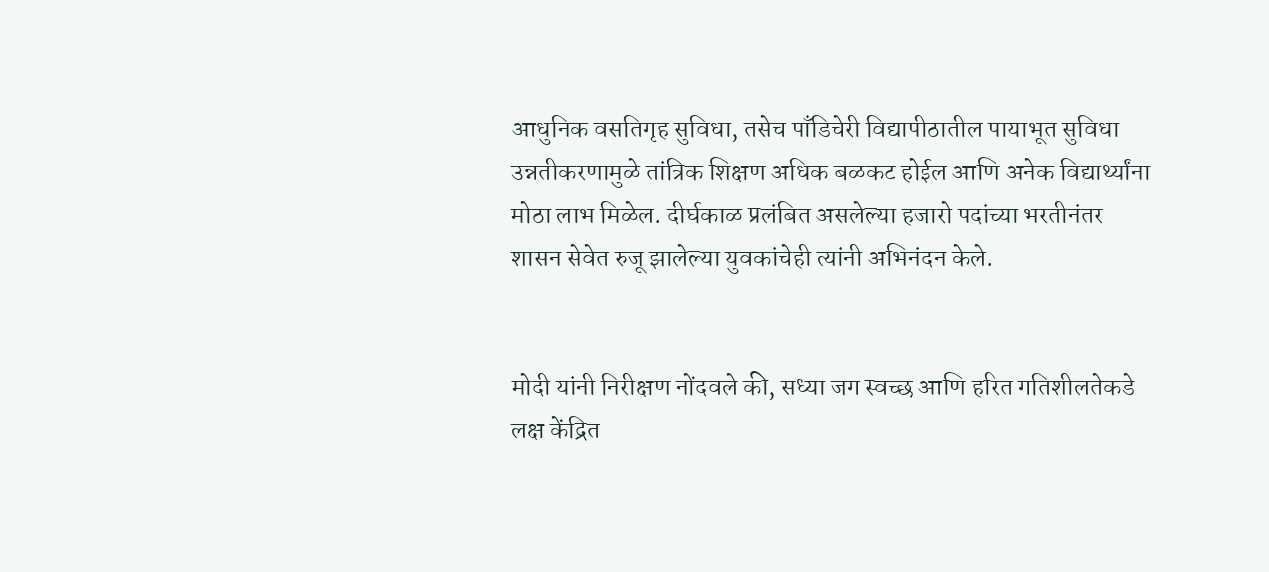आधुनिक वसतिगृह सुविधा, तसेच पाँडिचेरी विद्यापीठातील पायाभूत सुविधा उन्नतीकरणामुळे तांत्रिक शिक्षण अधिक बळकट होईल आणि अनेक विद्यार्थ्यांना मोठा लाभ मिळेल. दीर्घकाळ प्रलंबित असलेल्या हजारो पदांच्या भरतीनंतर शासन सेवेत रुजू झालेल्या युवकांचेही त्यांनी अभिनंदन केले.


मोदी यांनी निरीक्षण नोंदवले की, सध्या जग स्वच्छ आणि हरित गतिशीलतेकडे लक्ष केंद्रित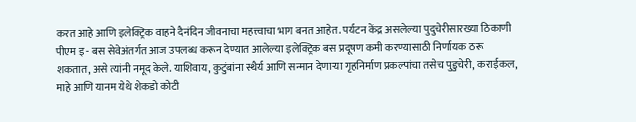करत आहे आणि इलेक्ट्रिक वाहने दैनंदिन जीवनाचा महत्त्वाचा भाग बनत आहेत. पर्यटन केंद्र असलेल्या पुदुचेरीसारख्या ठिकाणी पीएम इ - बस सेवेअंतर्गत आज उपलब्ध करून देण्यात आलेल्या इलेक्ट्रिक बस प्रदूषण कमी करण्यासाठी निर्णायक ठरू शकतात, असे त्यांनी नमूद केले. याशिवाय, कुटुंबांना स्थैर्य आणि सन्मान देणाऱ्या गृहनिर्माण प्रकल्पांचा तसेच पुडुचेरी, कराईकल, माहे आणि यानम येथे शेकडो कोटी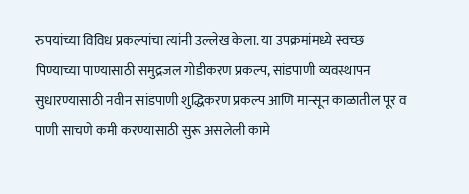रुपयांच्या विविध प्रकल्पांचा त्यांनी उल्लेख केला. या उपक्रमांमध्ये स्वच्छ पिण्याच्या पाण्यासाठी समुद्रजल गोडीकरण प्रकल्प, सांडपाणी व्यवस्थापन सुधारण्यासाठी नवीन सांडपाणी शुद्धिकरण प्रकल्प आणि मान्सून काळातील पूर व पाणी साचणे कमी करण्यासाठी सुरू असलेली कामे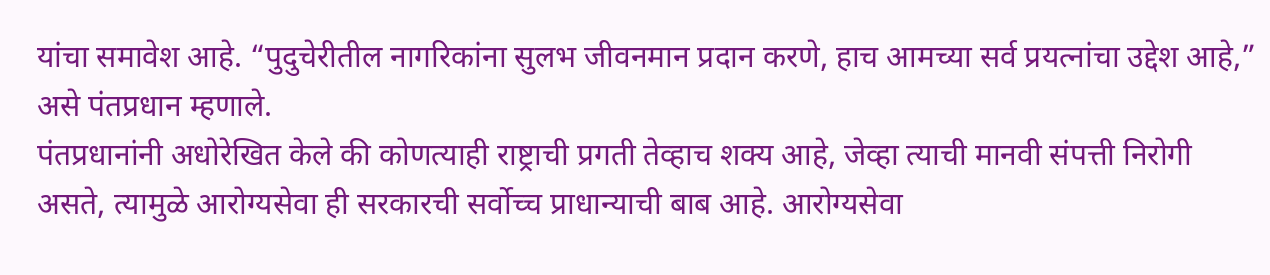यांचा समावेश आहे. “पुदुचेरीतील नागरिकांना सुलभ जीवनमान प्रदान करणे, हाच आमच्या सर्व प्रयत्नांचा उद्देश आहे,” असे पंतप्रधान म्हणाले.
पंतप्रधानांनी अधोरेखित केले की कोणत्याही राष्ट्राची प्रगती तेव्हाच शक्य आहे, जेव्हा त्याची मानवी संपत्ती निरोगी असते, त्यामुळे आरोग्यसेवा ही सरकारची सर्वोच्च प्राधान्याची बाब आहे. आरोग्यसेवा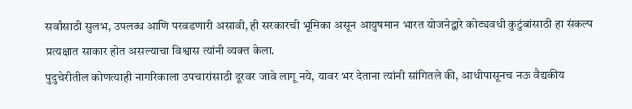सर्वांसाठी सुलभ, उपलब्ध आणि परवडणारी असावी, ही सरकारची भूमिका असून आयुषमान भारत योजनेद्वारे कोट्यवधी कुटुंबांसाठी हा संकल्प प्रत्यक्षात साकार होत असल्याचा विश्वास त्यांनी व्यक्त केला.
पुदुचेरीतील कोणत्याही नागरिकाला उपचारांसाठी दूरवर जावे लागू नये, यावर भर देताना त्यांनी सांगितले की, आधीपासूनच नऊ वैद्यकीय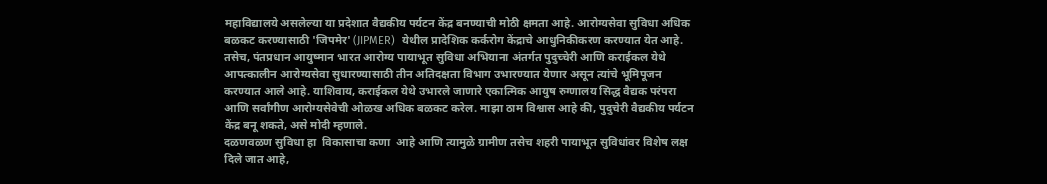महाविद्यालये असलेल्या या प्रदेशात वैद्यकीय पर्यटन केंद्र बनण्याची मोठी क्षमता आहे. आरोग्यसेवा सुविधा अधिक बळकट करण्यासाठी 'जिपमेर' (JIPMER)  येथील प्रादेशिक कर्करोग केंद्राचे आधुनिकीकरण करण्यात येत आहे. तसेच, पंतप्रधान आयुष्मान भारत आरोग्य पायाभूत सुविधा अभियाना अंतर्गत पुदुच्चेरी आणि कराईकल येथे आपत्कालीन आरोग्यसेवा सुधारण्यासाठी तीन अतिदक्षता विभाग उभारण्यात येणार असून त्यांचे भूमिपूजन करण्यात आले आहे. याशिवाय, कराईकल येथे उभारले जाणारे एकात्मिक आयुष रुग्णालय सिद्ध वैद्यक परंपरा आणि सर्वांगीण आरोग्यसेवेची ओळख अधिक बळकट करेल. माझा ठाम विश्वास आहे की, पुदुचेरी वैद्यकीय पर्यटन केंद्र बनू शकते, असे मोदी म्हणाले.
दळणवळण सुविधा हा  विकासाचा कणा  आहे आणि त्यामुळे ग्रामीण तसेच शहरी पायाभूत सुविधांवर विशेष लक्ष दिले जात आहे,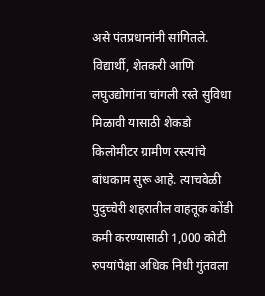असे पंतप्रधानांनी सांगितले. विद्यार्थी, शेतकरी आणि लघुउद्योगांना चांगली रस्ते सुविधा  मिळावी यासाठी शेकडो किलोमीटर ग्रामीण रस्त्यांचे बांधकाम सुरू आहे. त्याचवेळी पुदुच्चेरी शहरातील वाहतूक कोंडी कमी करण्यासाठी 1,000 कोटी रुपयांपेक्षा अधिक निधी गुंतवला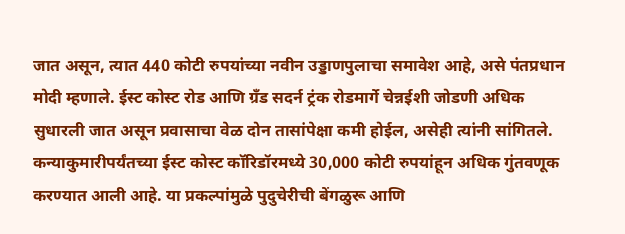जात असून, त्यात 440 कोटी रुपयांच्या नवीन उड्डाणपुलाचा समावेश आहे, असे पंतप्रधान मोदी म्हणाले. ईस्ट कोस्ट रोड आणि ग्रँड सदर्न ट्रंक रोडमार्गे चेन्नईशी जोडणी अधिक सुधारली जात असून प्रवासाचा वेळ दोन तासांपेक्षा कमी होईल, असेही त्यांनी सांगितले. कन्याकुमारीपर्यंतच्या ईस्ट कोस्ट कॉरिडॉरमध्ये 30,000 कोटी रुपयांहून अधिक गुंतवणूक करण्यात आली आहे. या प्रकल्पांमुळे पुदुचेरीची बेंगळुरू आणि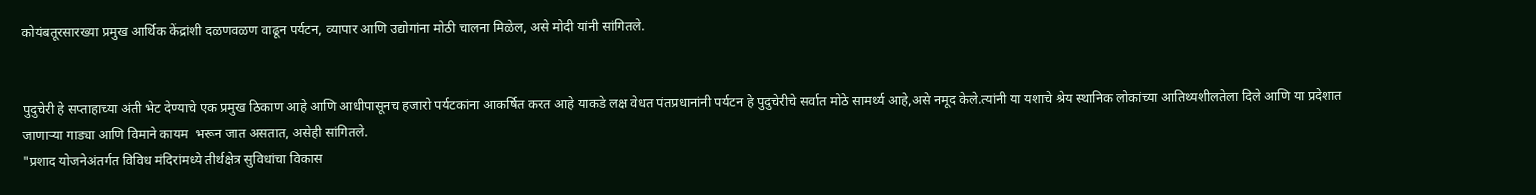कोयंबतूरसारख्या प्रमुख आर्थिक केंद्रांशी दळणवळण वाढून पर्यटन, व्यापार आणि उद्योगांना मोठी चालना मिळेल, असे मोदी यांनी सांगितले.


पुदुचेरी हे सप्ताहाच्या अंती भेट देण्याचे एक प्रमुख ठिकाण आहे आणि आधीपासूनच हजारो पर्यटकांना आकर्षित करत आहे याकडे लक्ष वेधत पंतप्रधानांनी पर्यटन हे पुदुचेरीचे सर्वात मोठे सामर्थ्य आहे,असे नमूद केले.त्यांनी या यशाचे श्रेय स्थानिक लोकांच्या आतिथ्यशीलतेला दिले आणि या प्रदेशात जाणाऱ्या गाड्या आणि विमाने कायम  भरून जात असतात, असेही सांगितले.
"प्रशाद योजनेअंतर्गत विविध मंदिरांमध्ये तीर्थक्षेत्र सुविधांचा विकास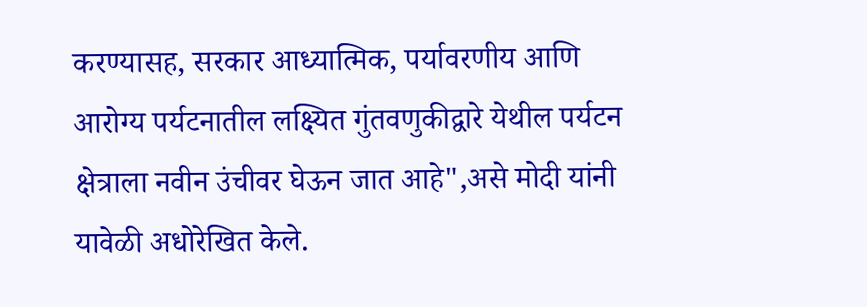करण्यासह, सरकार आध्यात्मिक, पर्यावरणीय आणि आरोग्य पर्यटनातील लक्ष्यित गुंतवणुकीद्वारे येथील पर्यटन क्षेत्राला नवीन उंचीवर घेऊन जात आहे",असे मोदी यांनी यावेळी अधोरेखित केले.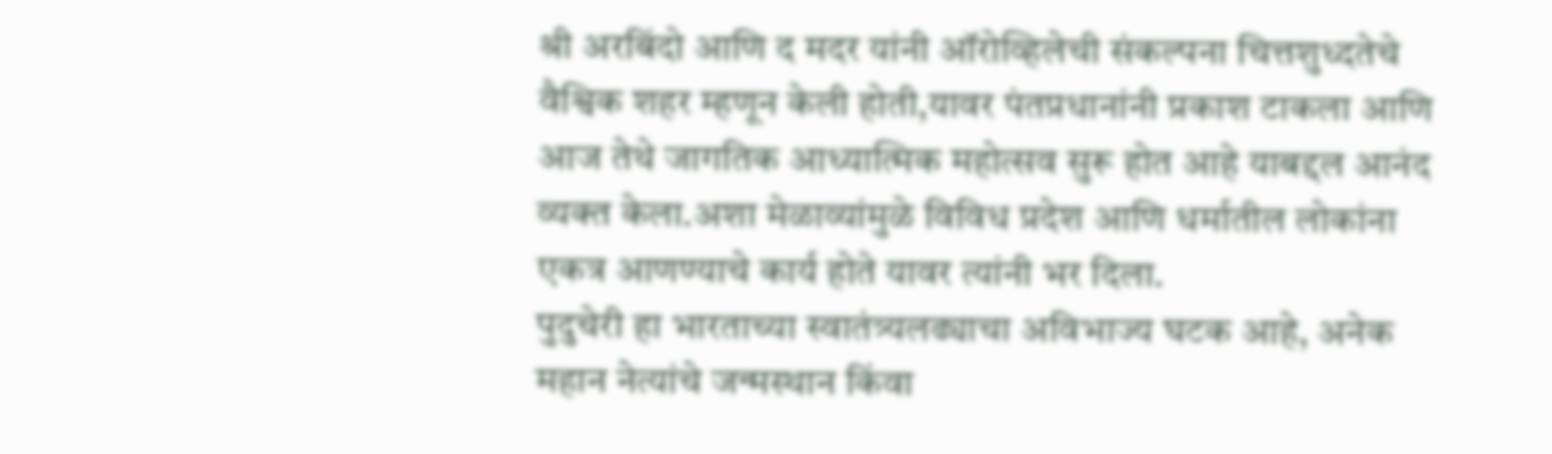श्री अरबिंदो आणि द मदर यांनी ऑरोव्हिलेची संकल्पना चित्तशुध्दतेचे वैश्विक शहर म्हणून केली होती,यावर पंतप्रधानांनी प्रकाश टाकला आणि आज तेथे जागतिक आध्यात्मिक महोत्सव सुरू होत आहे याबद्दल आनंद व्यक्त केला.अशा मेळाव्यांमुळे विविध प्रदेश आणि धर्मातील लोकांना एकत्र आणण्याचे कार्य होते यावर त्यांनी भर दिला.
पुदुचेरी हा भारताच्या स्वातंत्र्यलढ्याचा अविभाज्य घटक आहे, अनेक महान नेत्यांचे जन्मस्थान किंवा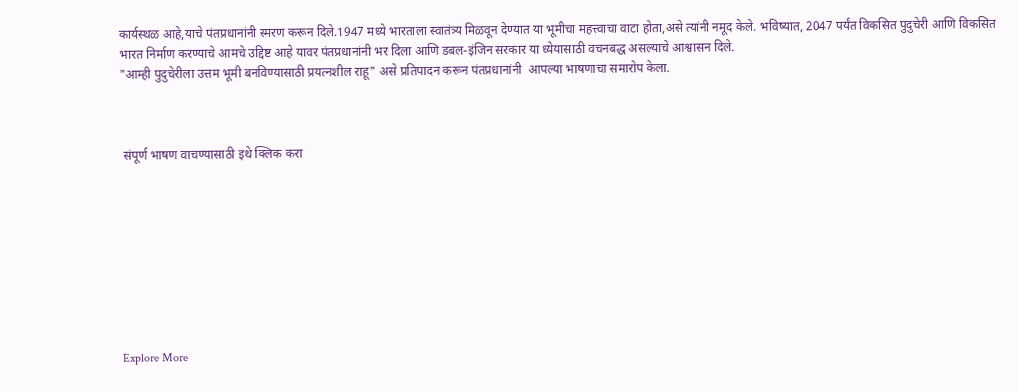कार्यस्थळ आहे,याचे पंतप्रधानांनी स्मरण करून दिले.1947 मध्ये भारताला स्वातंत्र्य मिळवून देण्यात या भूमीचा महत्त्वाचा वाटा होता,असे त्यांनी नमूद केले. भविष्यात, 2047 पर्यंत विकसित पुदुचेरी आणि विकसित भारत निर्माण करण्याचे आमचे उद्दिष्ट आहे यावर पंतप्रधानांनी भर दिला आणि डबल-इंजिन सरकार या ध्येयासाठी वचनबद्ध असल्याचे आश्वासन दिले.
"आम्ही पुदुचेरीला उत्तम भूमी बनविण्यासाठी प्रयत्नशील राहू" असे प्रतिपादन करून पंतप्रधानांनी  आपल्या भाषणाचा समारोप केला.



 संपूर्ण भाषण वाचण्यासाठी इथे क्लिक करा









Explore More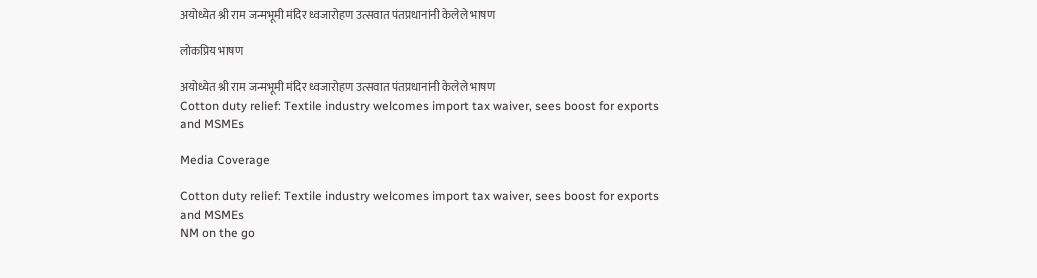अयोध्येत श्री राम जन्मभूमी मंदिर ध्वजारोहण उत्सवात पंतप्रधानांनी केलेले भाषण

लोकप्रिय भाषण

अयोध्येत श्री राम जन्मभूमी मंदिर ध्वजारोहण उत्सवात पंतप्रधानांनी केलेले भाषण
Cotton duty relief: Textile industry welcomes import tax waiver, sees boost for exports and MSMEs

Media Coverage

Cotton duty relief: Textile industry welcomes import tax waiver, sees boost for exports and MSMEs
NM on the go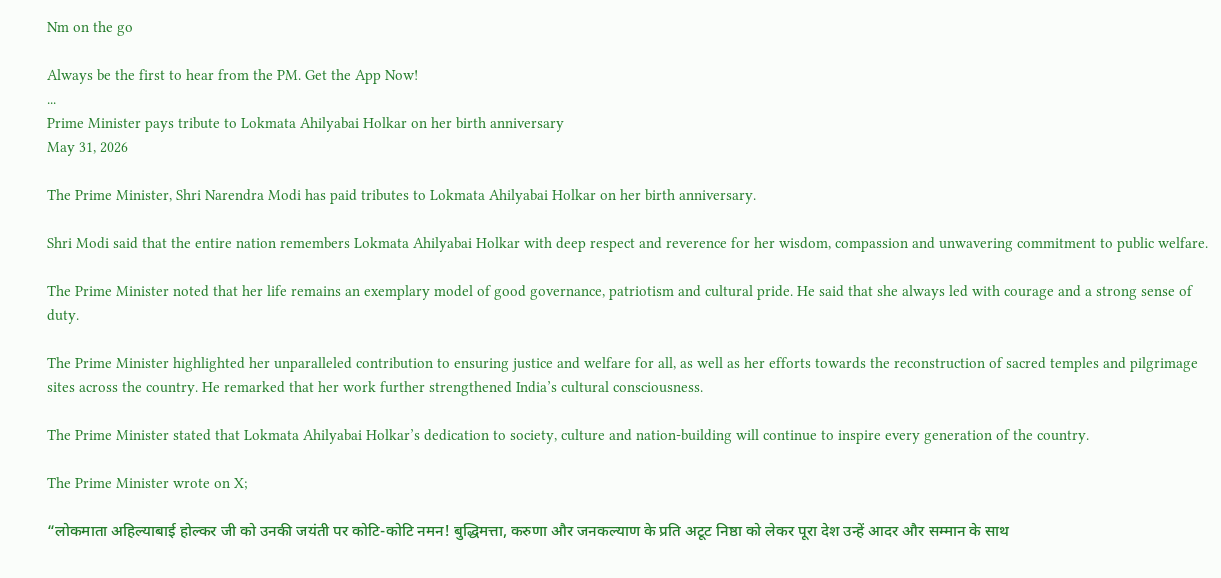Nm on the go

Always be the first to hear from the PM. Get the App Now!
...
Prime Minister pays tribute to Lokmata Ahilyabai Holkar on her birth anniversary
May 31, 2026

The Prime Minister, Shri Narendra Modi has paid tributes to Lokmata Ahilyabai Holkar on her birth anniversary.

Shri Modi said that the entire nation remembers Lokmata Ahilyabai Holkar with deep respect and reverence for her wisdom, compassion and unwavering commitment to public welfare.

The Prime Minister noted that her life remains an exemplary model of good governance, patriotism and cultural pride. He said that she always led with courage and a strong sense of duty.

The Prime Minister highlighted her unparalleled contribution to ensuring justice and welfare for all, as well as her efforts towards the reconstruction of sacred temples and pilgrimage sites across the country. He remarked that her work further strengthened India’s cultural consciousness.

The Prime Minister stated that Lokmata Ahilyabai Holkar’s dedication to society, culture and nation-building will continue to inspire every generation of the country.

The Prime Minister wrote on X;

“लोकमाता अहिल्याबाई होल्कर जी को उनकी जयंती पर कोटि-कोटि नमन! बुद्धिमत्ता, करुणा और जनकल्याण के प्रति अटूट निष्ठा को लेकर पूरा देश उन्हें आदर और सम्मान के साथ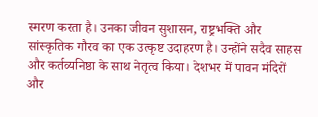स्मरण करता है। उनका जीवन सुशासन, राष्ट्रभक्ति और सांस्कृतिक गौरव का एक उत्कृष्ट उदाहरण है। उन्होंने सदैव साहस और कर्तव्यनिष्ठा के साथ नेतृत्व किया। देशभर में पावन मंदिरों और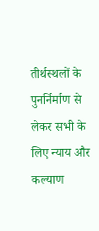तीर्थस्थलों के पुनर्निर्माण से लेकर सभी के लिए न्याय और कल्याण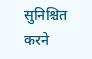सुनिश्चित करने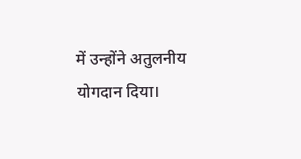में उन्होंने अतुलनीय योगदान दिया।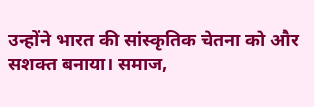उन्होंने भारत की सांस्कृतिक चेतना को और सशक्त बनाया। समाज,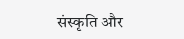संस्कृति और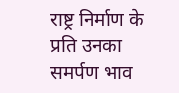राष्ट्र निर्माण के प्रति उनका समर्पण भाव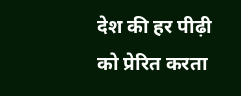देश की हर पीढ़ी को प्रेरित करता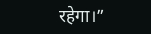रहेगा।”